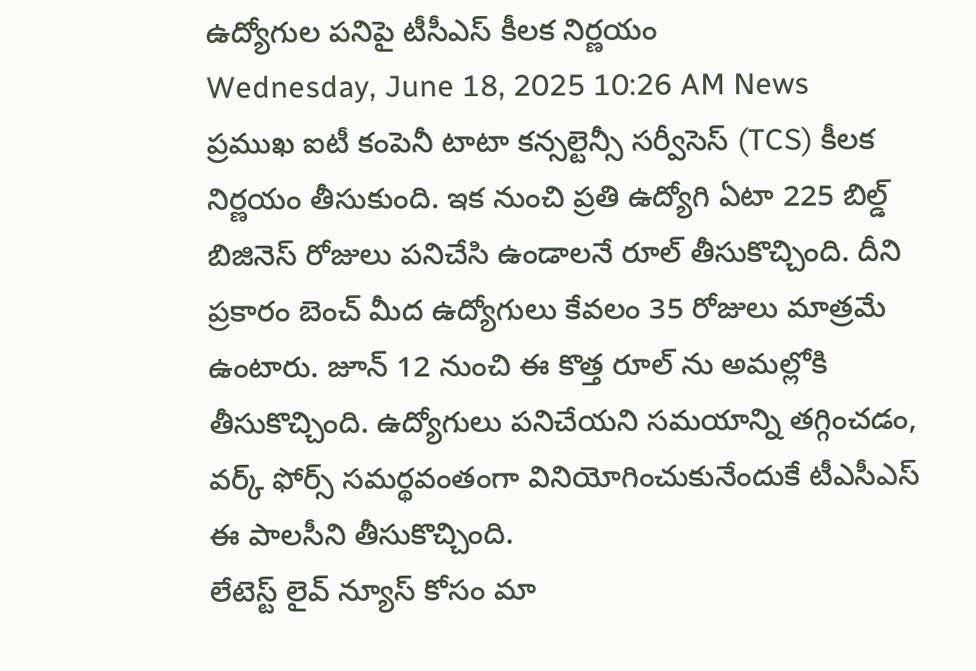ఉద్యోగుల పనిపై టీసీఎస్ కీలక నిర్ణయం
Wednesday, June 18, 2025 10:26 AM News
ప్రముఖ ఐటీ కంపెనీ టాటా కన్సల్టెన్సీ సర్వీసెస్ (TCS) కీలక నిర్ణయం తీసుకుంది. ఇక నుంచి ప్రతి ఉద్యోగి ఏటా 225 బిల్డ్ బిజినెస్ రోజులు పనిచేసి ఉండాలనే రూల్ తీసుకొచ్చింది. దీని ప్రకారం బెంచ్ మీద ఉద్యోగులు కేవలం 35 రోజులు మాత్రమే ఉంటారు. జూన్ 12 నుంచి ఈ కొత్త రూల్ ను అమల్లోకి తీసుకొచ్చింది. ఉద్యోగులు పనిచేయని సమయాన్ని తగ్గించడం, వర్క్ ఫోర్స్ సమర్థవంతంగా వినియోగించుకునేందుకే టీఎసీఎస్ ఈ పాలసీని తీసుకొచ్చింది.
లేటెస్ట్ లైవ్ న్యూస్ కోసం మా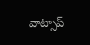వాట్సాప్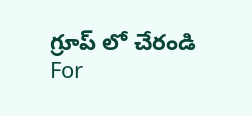గ్రూప్ లో చేరండి
For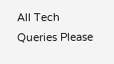All Tech Queries Please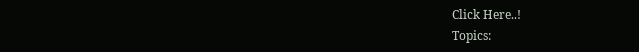Click Here..!
Topics: